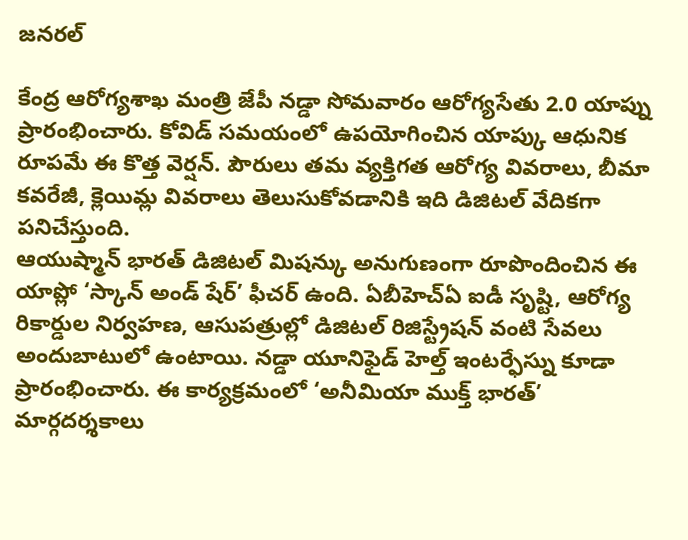జనరల్

కేంద్ర ఆరోగ్యశాఖ మంత్రి జేపీ నడ్డా సోమవారం ఆరోగ్యసేతు 2.0 యాప్ను ప్రారంభించారు. కోవిడ్ సమయంలో ఉపయోగించిన యాప్కు ఆధునిక రూపమే ఈ కొత్త వెర్షన్. పౌరులు తమ వ్యక్తిగత ఆరోగ్య వివరాలు, బీమా కవరేజీ, క్లెయిమ్ల వివరాలు తెలుసుకోవడానికి ఇది డిజిటల్ వేదికగా పనిచేస్తుంది.
ఆయుష్మాన్ భారత్ డిజిటల్ మిషన్కు అనుగుణంగా రూపొందించిన ఈ యాప్లో ‘స్కాన్ అండ్ షేర్’ ఫీచర్ ఉంది. ఏబీహెచ్ఏ ఐడీ సృష్టి, ఆరోగ్య రికార్డుల నిర్వహణ, ఆసుపత్రుల్లో డిజిటల్ రిజిస్ట్రేషన్ వంటి సేవలు అందుబాటులో ఉంటాయి. నడ్డా యూనిఫైడ్ హెల్త్ ఇంటర్ఫేస్ను కూడా ప్రారంభించారు. ఈ కార్యక్రమంలో ‘అనీమియా ముక్త్ భారత్’ మార్గదర్శకాలు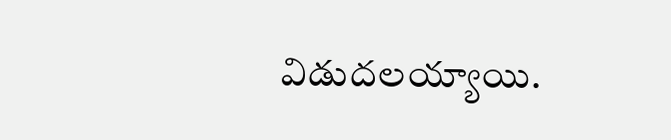విడుదలయ్యాయి.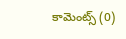కామెంట్స్ (0)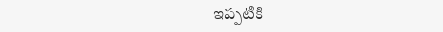ఇప్పటికి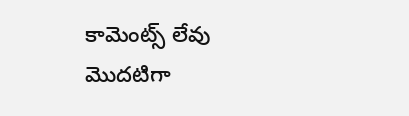కామెంట్స్ లేవు
మొదటిగా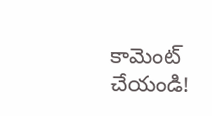కామెంట్ చేయండి!